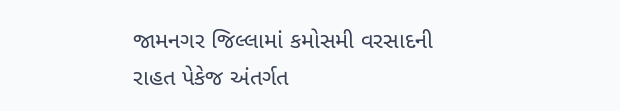જામનગર જિલ્લામાં કમોસમી વરસાદની રાહત પેકેજ અંતર્ગત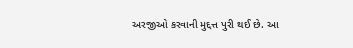અરજીઓ કરવાની મુદ્દત્ત પુરી થઈ છે. આ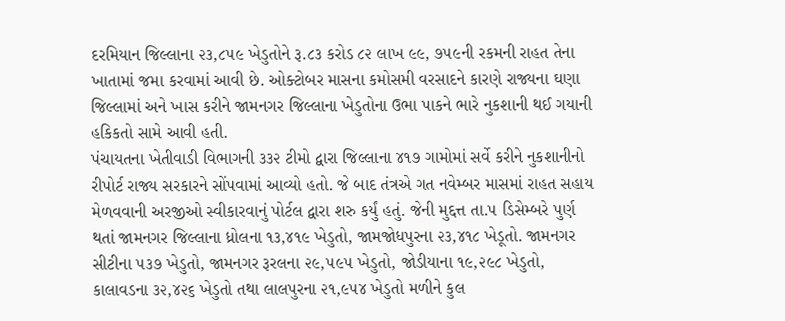દરમિયાન જિલ્લાના ૨૩,૮૫૯ ખેડુતોને રૂ.૮૩ કરોડ ૮૨ લાખ ૯૯, ૭૫૯ની રકમની રાહત તેના ખાતામાં જમા કરવામાં આવી છે. ઓક્ટોબર માસના કમોસમી વરસાદને કારણે રાજ્યના ઘણા જિલ્લામાં અને ખાસ કરીને જામનગર જિલ્લાના ખેડુતોના ઉભા પાકને ભારે નુકશાની થઈ ગયાની હકિકતો સામે આવી હતી.
પંચાયતના ખેતીવાડી વિભાગની ૩૩૨ ટીમો દ્વારા જિલ્લાના ૪૧૭ ગામોમાં સર્વે કરીને નુકશાનીનો રીપોર્ટ રાજ્ય સરકારને સોંપવામાં આવ્યો હતો. જે બાદ તંત્રએ ગત નવેમ્બર માસમાં રાહત સહાય મેળવવાની અરજીઓ સ્વીકારવાનું પોર્ટલ દ્વારા શરુ કર્યું હતું. જેની મુદ્દત્ત તા.૫ ડિસેમ્બરે પુર્ણ થતાં જામનગર જિલ્લાના ધ્રોલના ૧૩,૪૧૯ ખેડુતો, જામજોધપુરના ૨૩,૪૧૮ ખેડૂતો. જામનગર સીટીના ૫૩૭ ખેડુતો, જામનગર રૂરલના ૨૯,૫૯૫ ખેડુતો, જોડીયાના ૧૯,૨૯૮ ખેડુતો, કાલાવડના ૩૨,૪૨૬ ખેડુતો તથા લાલપુરના ૨૧,૯૫૪ ખેડુતો મળીને કુલ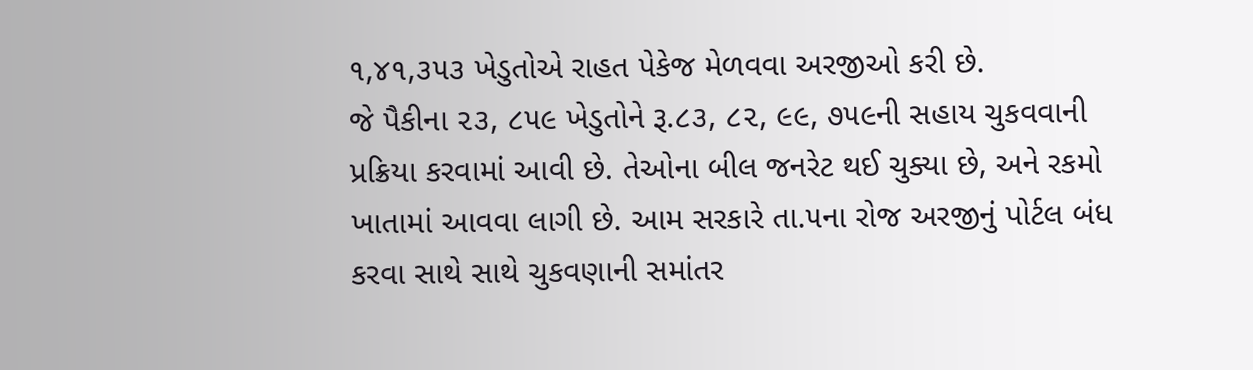૧,૪૧,૩૫૩ ખેડુતોએ રાહત પેકેજ મેળવવા અરજીઓ કરી છે.
જે પૈકીના ૨૩, ૮૫૯ ખેડુતોને રૂ.૮૩, ૮૨, ૯૯, ૭૫૯ની સહાય ચુકવવાની પ્રક્રિયા કરવામાં આવી છે. તેઓના બીલ જનરેટ થઈ ચુક્યા છે, અને રકમો ખાતામાં આવવા લાગી છે. આમ સરકારે તા.૫ના રોજ અરજીનું પોર્ટલ બંધ કરવા સાથે સાથે ચુકવણાની સમાંતર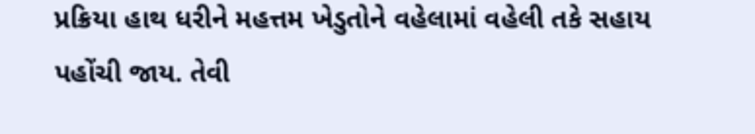પ્રક્રિયા હાથ ધરીને મહત્તમ ખેડુતોને વહેલામાં વહેલી તકે સહાય પહોંચી જાય. તેવી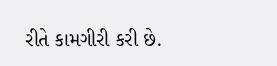રીતે કામગીરી કરી છે.